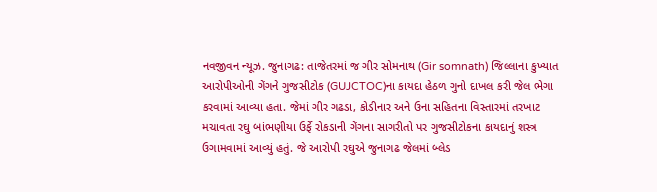નવજીવન ન્યૂઝ. જુનાગઢ: તાજેતરમાં જ ગીર સોમનાથ (Gir somnath) જિલ્લાના કુખ્યાત આરોપીઓની ગેંગને ગુજસીટોક (GUJCTOC)ના કાયદા હેઠળ ગુનો દાખલ કરી જેલ ભેગા કરવામાં આવ્યા હતા. જેમાં ગીર ગઢડા, કોડીનાર અને ઉના સહિતના વિસ્તારમાં તરખાટ મચાવતા રઘુ બાંભણીયા ઉર્ફે રોકડાની ગેંગના સાગરીતો પર ગુજસીટોકના કાયદાનું શસ્ત્ર ઉગામવામાં આવ્યું હતું. જે આરોપી રઘુએ જુનાગઢ જેલમાં બ્લેડ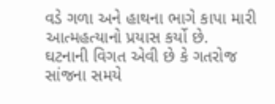વડે ગળા અને હાથના ભાગે કાપા મારી આત્મહત્યાનો પ્રયાસ કર્યો છે.
ઘટનાની વિગત એવી છે કે ગતરોજ સાંજના સમયે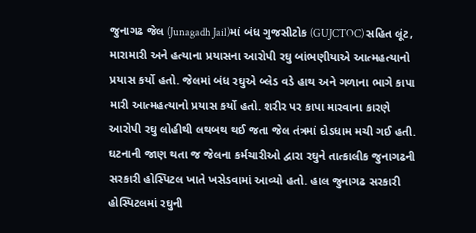જુનાગઢ જેલ (Junagadh Jail)માં બંધ ગુજસીટોક (GUJCTOC) સહિત લૂંટ, મારામારી અને હત્યાના પ્રયાસના આરોપી રઘુ બાંભણીયાએ આત્મહત્યાનો પ્રયાસ કર્યો હતો. જેલમાં બંધ રઘુએ બ્લેડ વડે હાથ અને ગળાના ભાગે કાપા મારી આત્મહત્યાનો પ્રયાસ કર્યો હતો. શરીર પર કાપા મારવાના કારણે આરોપી રઘુ લોહીથી લથબથ થઈ જતા જેલ તંત્રમાં દોડધામ મચી ગઈ હતી. ઘટનાની જાણ થતા જ જેલના કર્મચારીઓ દ્વારા રઘુને તાત્કાલીક જુનાગઢની સરકારી હોસ્પિટલ ખાતે ખસેડવામાં આવ્યો હતો. હાલ જુનાગઢ સરકારી હોસ્પિટલમાં રઘુની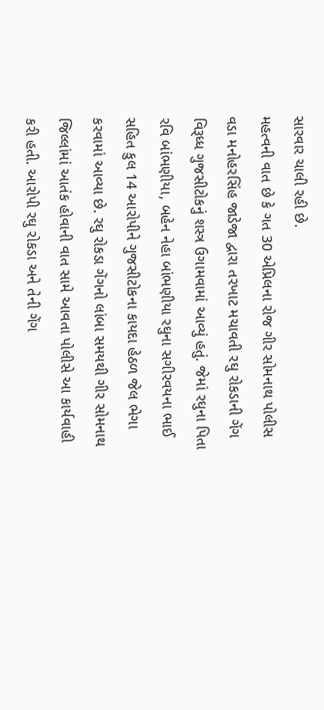સારવાર ચાલી રહી છે.
મહત્વની વાત છે કે ગત 30 એપ્રિલના રોજ ગીર સોમનાથ પોલીસ વડા મનોહરસિંહ જાડેજા દ્વારા તરખાટ મચાવતી રઘુ રોકડાની ગેંગ વિરૂધ્ધ ગુજસીટોકનું શસ્ત્ર ઉગામવામાં આવ્યું હતું. જેમાં રઘુના પિતા રવિ બાંભણીયા, બહેન નેહા બાંભણીયા રઘુના સગીરવયના ભાઈ સહિત કુલ 14 આરોપીને ગુજસીટોકના કાયદા હેઠળ જેલ ભેગા કરવામાં આવ્યા છે. રઘુ રોકડા ગેંગનો લાંબા સમયથી ગીર સોમનાથ જિલ્લાંમાં આતંક હોવાની વાત સામે આવતા પોલીસે આ કાર્યવાહી કરી હતી. આરોપી રઘુ રોકડા અને તેની ગેંગ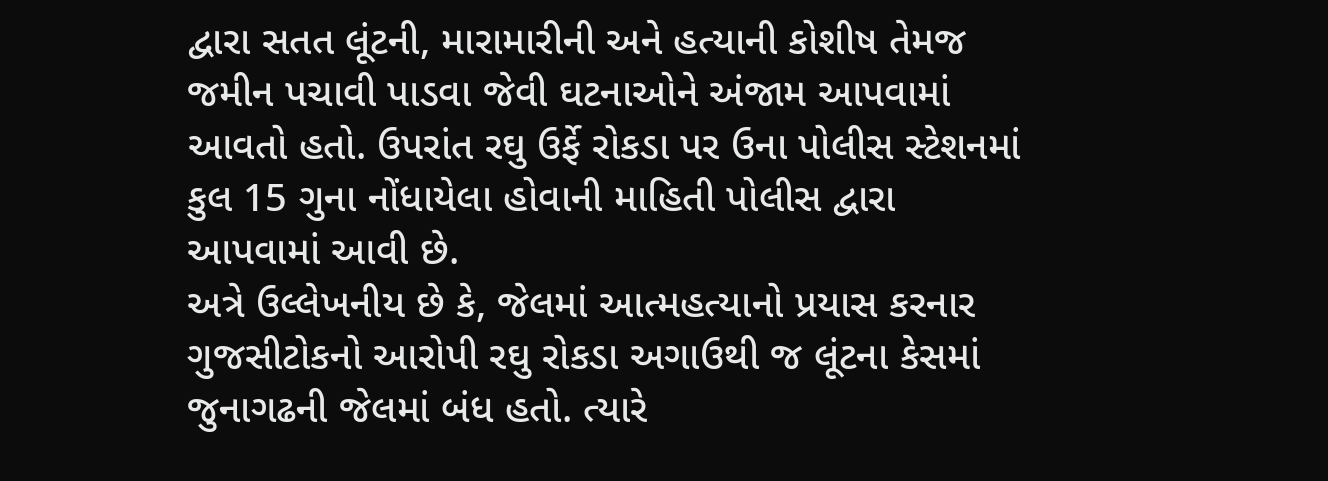દ્વારા સતત લૂંટની, મારામારીની અને હત્યાની કોશીષ તેમજ જમીન પચાવી પાડવા જેવી ઘટનાઓને અંજામ આપવામાં આવતો હતો. ઉપરાંત રઘુ ઉર્ફે રોકડા પર ઉના પોલીસ સ્ટેશનમાં કુલ 15 ગુના નોંધાયેલા હોવાની માહિતી પોલીસ દ્વારા આપવામાં આવી છે.
અત્રે ઉલ્લેખનીય છે કે, જેલમાં આત્મહત્યાનો પ્રયાસ કરનાર ગુજસીટોકનો આરોપી રઘુ રોકડા અગાઉથી જ લૂંટના કેસમાં જુનાગઢની જેલમાં બંધ હતો. ત્યારે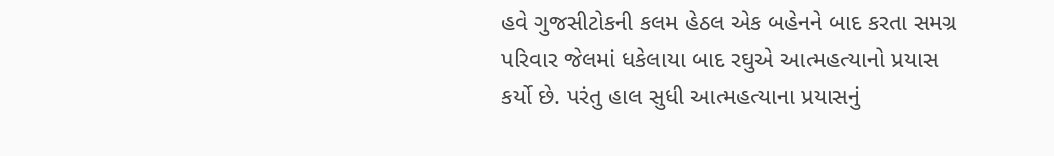હવે ગુજસીટોકની કલમ હેઠલ એક બહેનને બાદ કરતા સમગ્ર પરિવાર જેલમાં ધકેલાયા બાદ રઘુએ આત્મહત્યાનો પ્રયાસ કર્યો છે. પરંતુ હાલ સુધી આત્મહત્યાના પ્રયાસનું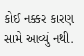કોઈ નક્કર કારણ સામે આવ્યું નથી.